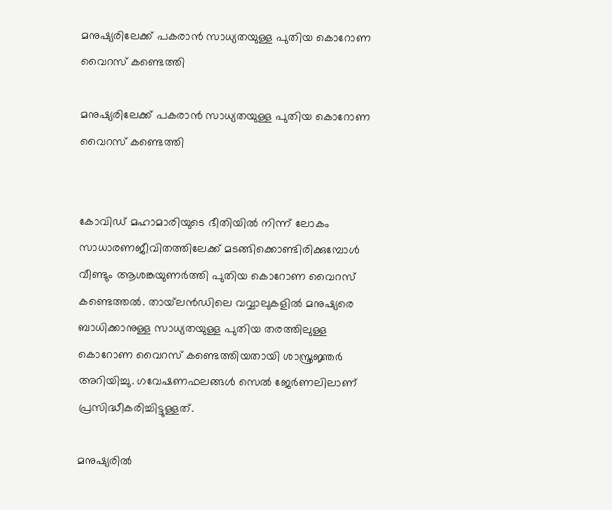മനുഷ്യരിലേക്ക് പകരാൻ സാധ്യതയുള്ള പുതിയ കൊറോണ വൈറസ്‌ കണ്ടെത്തി

മനുഷ്യരിലേക്ക് പകരാൻ സാധ്യതയുള്ള പുതിയ കൊറോണ വൈറസ്‌ കണ്ടെത്തി


കോവിഡ് മഹാമാരിയുടെ ഭീതിയിൽ നിന്ന് ലോകം സാധാരണജീവിതത്തിലേക്ക് മടങ്ങിക്കൊണ്ടിരിക്കുമ്പോൾ വീണ്ടും ആശങ്കയുണർത്തി പുതിയ കൊറോണ വൈറസ് കണ്ടെത്തൽ. തായ്‌ലൻഡിലെ വവ്വാലുകളിൽ മനുഷ്യരെ ബാധിക്കാനുള്ള സാധ്യതയുള്ള പുതിയ തരത്തിലുള്ള കൊറോണ വൈറസ് കണ്ടെത്തിയതായി ശാസ്ത്രജ്ഞർ അറിയിച്ചു. ഗവേഷണഫലങ്ങൾ സെൽ ജേർണലിലാണ് പ്രസിദ്ധീകരിച്ചിട്ടുള്ളത്.

മനുഷ്യരിൽ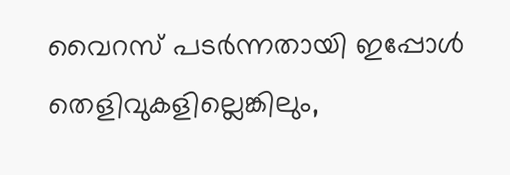വൈറസ് പടർന്നതായി ഇപ്പോൾ  തെളിവുകളില്ലെങ്കിലും,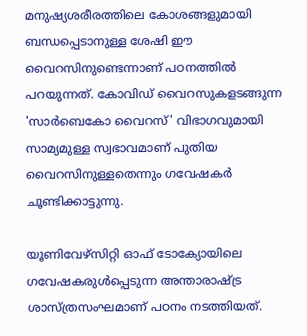മനുഷ്യശരീരത്തിലെ കോശങ്ങളുമായി ബന്ധപ്പെടാനുള്ള ശേഷി ഈ വൈറസിനുണ്ടെന്നാണ് പഠനത്തിൽ പറയുന്നത്. കോവിഡ് വൈറസുകളടങ്ങുന്ന 'സാർബെകോ വൈറസ്' വിഭാഗവുമായി സാമ്യമുള്ള സ്വഭാവമാണ് പുതിയ വൈറസിനുള്ളതെന്നും ഗവേഷകർ ചൂണ്ടിക്കാട്ടുന്നു.

യൂണിവേഴ്‌സിറ്റി ഓഫ് ടോക്യോയിലെ ഗവേഷകരുൾപ്പെടുന്ന അന്താരാഷ്ട്ര ശാസ്ത്രസംഘമാണ് പഠനം നടത്തിയത്.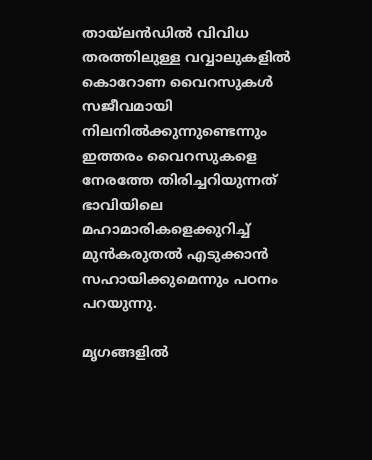തായ്‌ലൻഡിൽ വിവിധ തരത്തിലുള്ള വവ്വാലുകളിൽ കൊറോണ വൈറസുകൾ സജീവമായി നിലനിൽക്കുന്നുണ്ടെന്നും ഇത്തരം വൈറസുകളെ നേരത്തേ തിരിച്ചറിയുന്നത് ഭാവിയിലെ മഹാമാരികളെക്കുറിച്ച് മുൻകരുതൽ എടുക്കാൻ സഹായിക്കുമെന്നും പഠനം പറയുന്നു.

മൃഗങ്ങളിൽ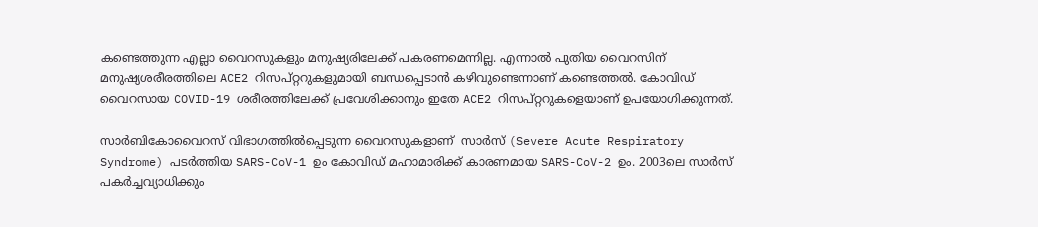കണ്ടെത്തുന്ന എല്ലാ വൈറസുകളും മനുഷ്യരിലേക്ക് പകരണമെന്നില്ല. എന്നാൽ പുതിയ വൈറസിന് മനുഷ്യശരീരത്തിലെ ACE2 റിസപ്റ്ററുകളുമായി ബന്ധപ്പെടാൻ കഴിവുണ്ടെന്നാണ് കണ്ടെത്തൽ. കോവിഡ് വൈറസായ COVID-19 ശരീരത്തിലേക്ക് പ്രവേശിക്കാനും ഇതേ ACE2 റിസപ്റ്ററുകളെയാണ് ഉപയോഗിക്കുന്നത്.

സാർബികോവൈറസ് വിഭാഗത്തിൽപ്പെടുന്ന വൈറസുകളാണ്  സാർസ് (Severe Acute Respiratory Syndrome) പടർത്തിയ SARS-CoV-1 ഉം കോവിഡ് മഹാമാരിക്ക് കാരണമായ SARS-CoV-2 ഉം. 2003ലെ സാർസ് പകർച്ചവ്യാധിക്കും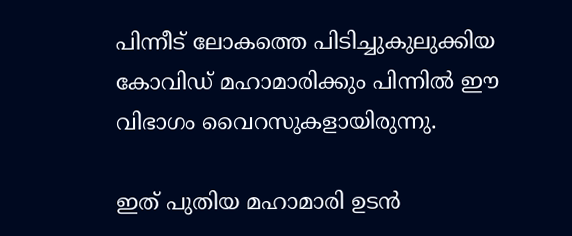പിന്നീട് ലോകത്തെ പിടിച്ചുകുലുക്കിയ കോവിഡ് മഹാമാരിക്കും പിന്നിൽ ഈ വിഭാഗം വൈറസുകളായിരുന്നു.

ഇത് പുതിയ മഹാമാരി ഉടൻ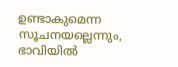ഉണ്ടാകുമെന്ന സൂചനയല്ലെന്നും, ഭാവിയിൽ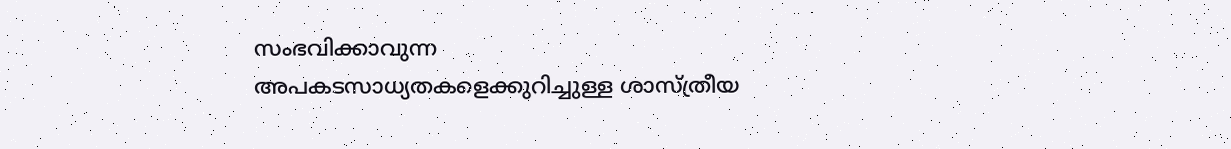സംഭവിക്കാവുന്ന അപകടസാധ്യതകളെക്കുറിച്ചുള്ള ശാസ്ത്രീയ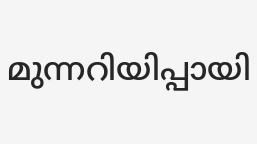മുന്നറിയിപ്പായി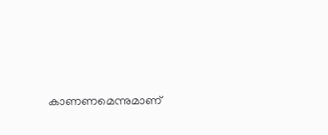കാണണമെന്നുമാണ്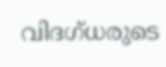വിദഗ്ധരുടെ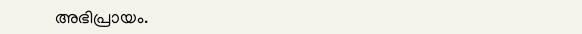അഭിപ്രായം.